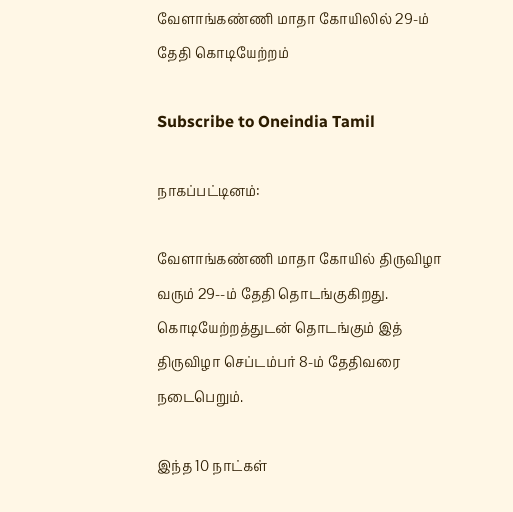வேளாங்கண்ணி மாதா கோயிலில் 29-ம் தேதி கொடியேற்றம்

Subscribe to Oneindia Tamil

நாகப்பட்டினம்:

வேளாங்கண்ணி மாதா கோயில் திருவிழா வரும் 29--ம் தேதி தொடங்குகிறது. கொடியேற்றத்துடன் தொடங்கும் இத் திருவிழா செப்டம்பர் 8-ம் தேதிவரை நடைபெறும்.

இந்த 10 நாட்கள்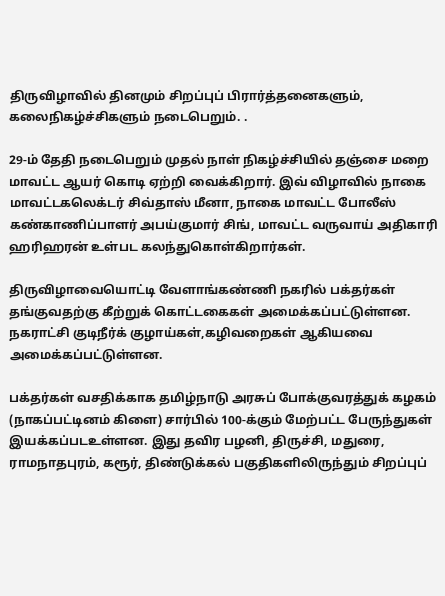திருவிழாவில் தினமும் சிறப்புப் பிரார்த்தனைகளும், கலைநிகழ்ச்சிகளும் நடைபெறும். .

29-ம் தேதி நடைபெறும் முதல் நாள் நிகழ்ச்சியில் தஞ்சை மறை மாவட்ட ஆயர் கொடி ஏற்றி வைக்கிறார். இவ் விழாவில் நாகை மாவட்டகலெக்டர் சிவ்தாஸ் மீனா, நாகை மாவட்ட போலீஸ் கண்காணிப்பாளர் அபய்குமார் சிங், மாவட்ட வருவாய் அதிகாரி ஹரிஹரன் உள்பட கலந்துகொள்கிறார்கள்.

திருவிழாவையொட்டி வேளாங்கண்ணி நகரில் பக்தர்கள் தங்குவதற்கு கீற்றுக் கொட்டகைகள் அமைக்கப்பட்டுள்ளன. நகராட்சி குடிநீர்க் குழாய்கள்,கழிவறைகள் ஆகியவை அமைக்கப்பட்டுள்ளன.

பக்தர்கள் வசதிக்காக தமிழ்நாடு அரசுப் போக்குவரத்துக் கழகம் (நாகப்பட்டினம் கிளை) சார்பில் 100-க்கும் மேற்பட்ட பேருந்துகள் இயக்கப்படஉள்ளன. இது தவிர பழனி, திருச்சி, மதுரை, ராமநாதபுரம், கரூர், திண்டுக்கல் பகுதிகளிலிருந்தும் சிறப்புப்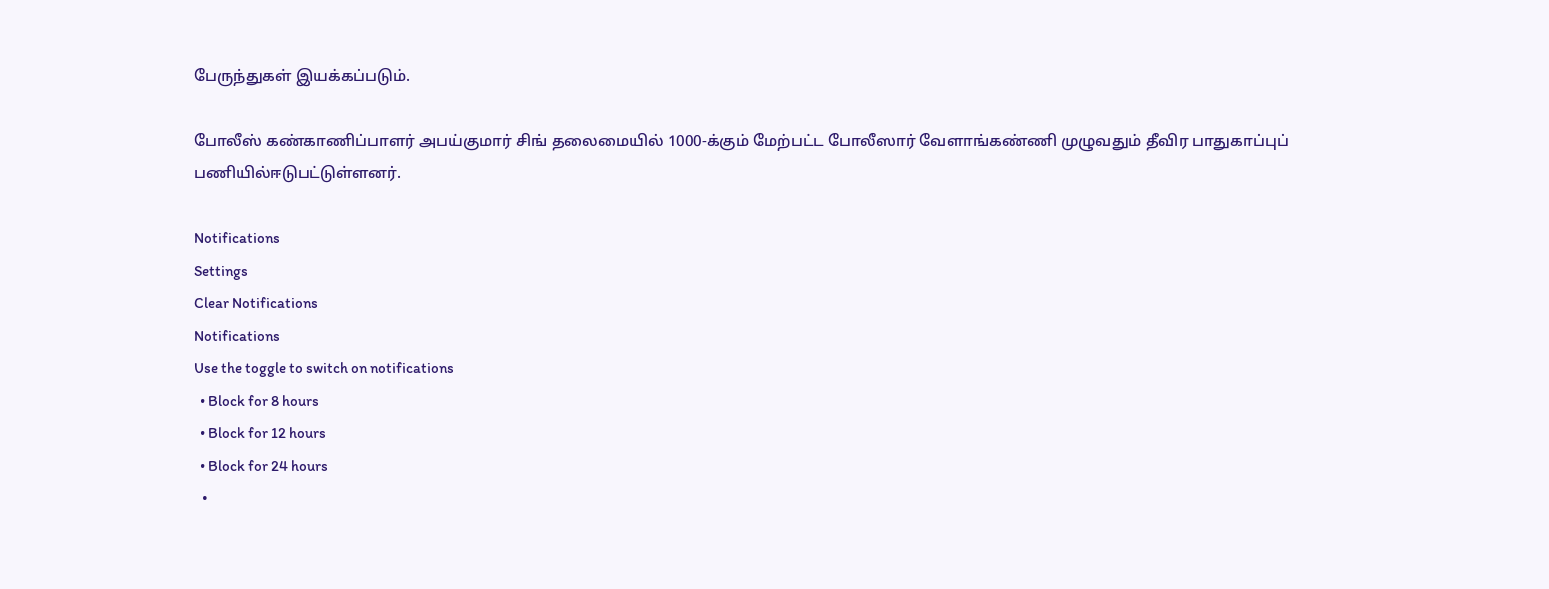பேருந்துகள் இயக்கப்படும்.

போலீஸ் கண்காணிப்பாளர் அபய்குமார் சிங் தலைமையில் 1000-க்கும் மேற்பட்ட போலீஸார் வேளாங்கண்ணி முழுவதும் தீவிர பாதுகாப்புப் பணியில்ஈடுபட்டுள்ளனர்.

Notifications
Settings
Clear Notifications
Notifications
Use the toggle to switch on notifications
  • Block for 8 hours
  • Block for 12 hours
  • Block for 24 hours
  •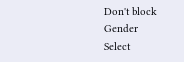Don't block
Gender
Select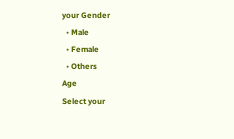your Gender
  • Male
  • Female
  • Others
Age
Select your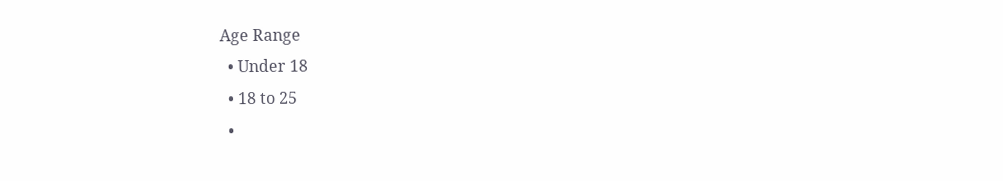Age Range
  • Under 18
  • 18 to 25
  •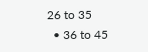26 to 35
  • 36 to 45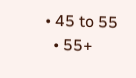• 45 to 55
  • 55+